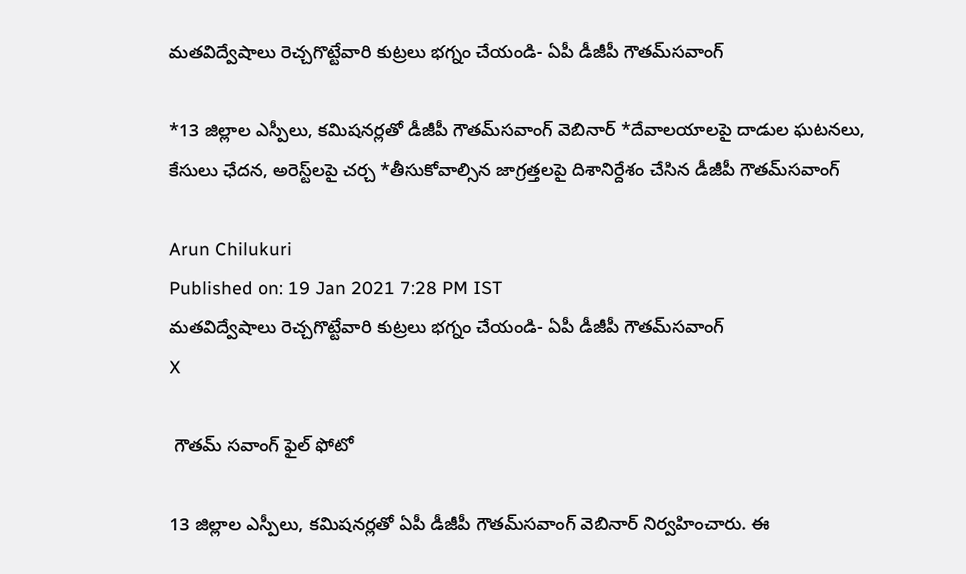మతవిద్వేషాలు రెచ్చగొట్టేవారి కుట్రలు భగ్నం చేయండి- ఏపీ డీజీపీ గౌతమ్‌సవాంగ్

*13 జిల్లాల ఎస్పీలు, కమిషనర్లతో డీజీపీ గౌతమ్‌సవాంగ్‌ వెబినార్ *దేవాలయాలపై దాడుల ఘటనలు, కేసులు ఛేదన, అరెస్ట్‌లపై చర్చ *తీసుకోవాల్సిన జాగ్రత్తలపై దిశానిర్దేశం చేసిన డీజీపీ గౌతమ్‌సవాంగ్

Arun Chilukuri
Published on: 19 Jan 2021 7:28 PM IST
మతవిద్వేషాలు రెచ్చగొట్టేవారి కుట్రలు భగ్నం చేయండి- ఏపీ డీజీపీ గౌతమ్‌సవాంగ్
X

 గౌతమ్ సవాంగ్ ఫైల్ ఫోటో

13 జిల్లాల ఎస్పీలు, కమిషనర్లతో ఏపీ డీజీపీ గౌతమ్‌సవాంగ్‌ వెబినార్‌ నిర్వహించారు. ఈ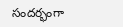సందర్భంగా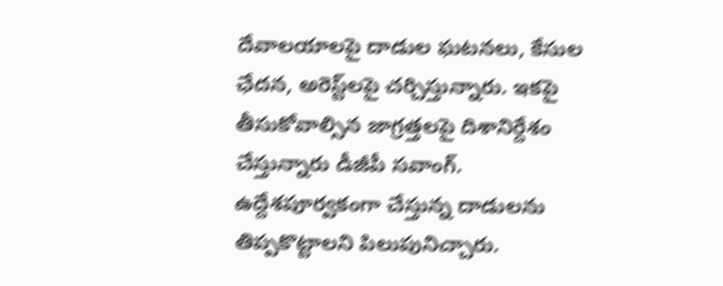దేవాలయాలపై దాడుల ఘటనలు, కేసుల ఛేదన, అరెస్ట్‌లపై చర్చిస్తున్నారు. ఇకపై తీసుకోవాల్సిన జాగ్రత్తలపై దిశానిర్దేశం చేస్తున్నారు డీజీపీ సవాంగ్‌. ఉద్దేశపూర్వకంగా చేస్తున్న దాడులను తిప్పకొట్టాలని పిలుపునిచ్చారు.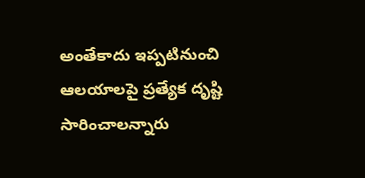అంతేకాదు ఇప్పటినుంచి ఆలయాలపై ప్రత్యేక దృష్టి సారించాలన్నారు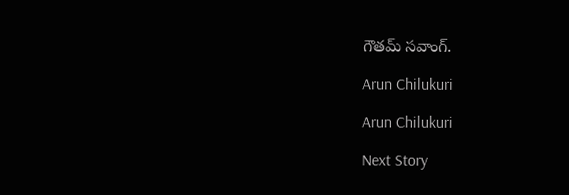గౌతమ్‌ సవాంగ్‌.

Arun Chilukuri

Arun Chilukuri

Next Story